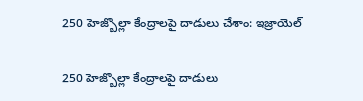250 హెజ్బొల్లా కేంద్రాలపై దాడులు చేశాం: ఇజ్రాయెల్

250 హెజ్బొల్లా కేంద్రాలపై దాడులు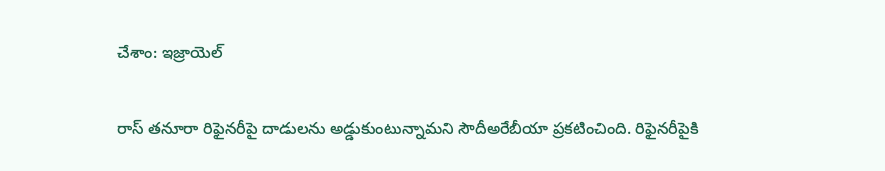చేశాం: ఇజ్రాయెల్

రాస్ తనూరా రిఫైనరీపై దాడులను అడ్డుకుంటున్నామని సౌదీఅరేబీయా ప్రకటించింది. రిఫైనరీపైకి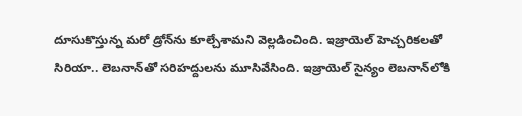దూసుకొస్తున్న మరో డ్రోన్‌ను కూల్చేశామని వెల్లడించింది. ఇజ్రాయెల్ హెచ్చరికలతో సిరియా.. లెబనాన్‌తో సరిహద్దులను మూసివేసింది. ఇజ్రాయెల్ సైన్యం లెబనాన్‌లోకి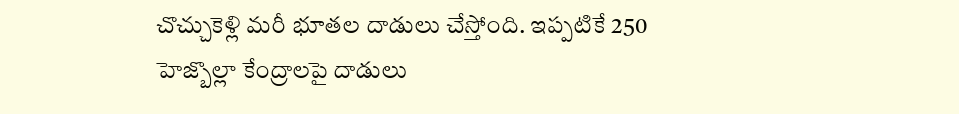చొచ్చుకెళ్లి మరీ భూతల దాడులు చేస్తోంది. ఇప్పటికే 250 హెజ్బొల్లా కేంద్రాలపై దాడులు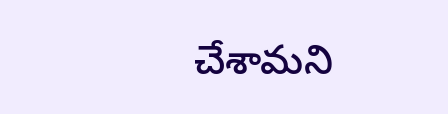చేశామని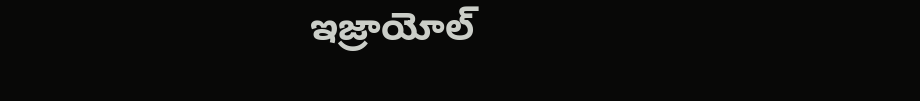ఇజ్రాయోల్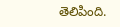తెలిపింది.